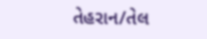તેહરાન/તેલ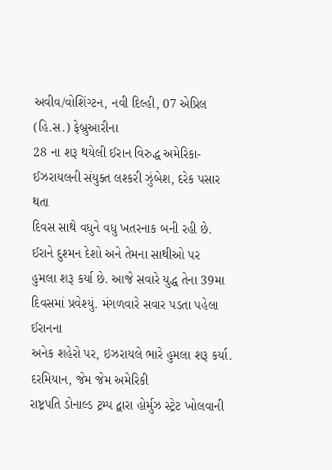અવીવ/વોશિંગ્ટન, નવી દિલ્હી, 07 એપ્રિલ (હિ.સ.) ફેબ્રુઆરીના
28 ના શરૂ થયેલી ઈરાન વિરુદ્ધ અમેરિકા-ઈઝરાયલની સંયુક્ત લશ્કરી ઝુંબેશ, દરેક પસાર થતા
દિવસ સાથે વધુને વધુ ખતરનાક બની રહી છે. ઈરાને દુશ્મન દેશો અને તેમના સાથીઓ પર
હુમલા શરૂ કર્યા છે. આજે સવારે યુદ્ધ તેના 39મા દિવસમાં પ્રવેશ્યું. મંગળવારે સવાર પડતા પહેલા ઈરાનના
અનેક શહેરો પર, ઇઝરાયલે ભારે હુમલા શરૂ કર્યા. દરમિયાન, જેમ જેમ અમેરિકી
રાષ્ટ્રપતિ ડોનાલ્ડ ટ્રમ્પ દ્વારા હોર્મુઝ સ્ટ્રેટ ખોલવાની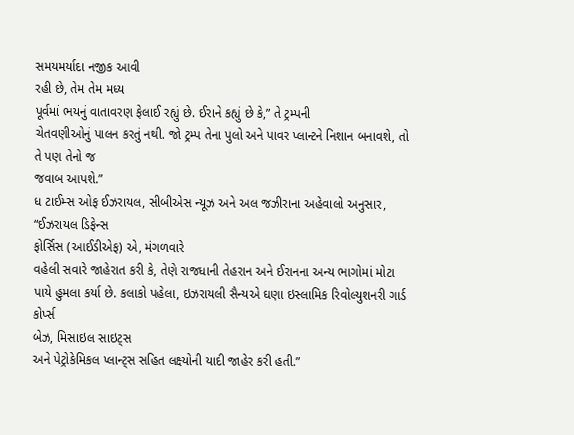સમયમર્યાદા નજીક આવી
રહી છે, તેમ તેમ મધ્ય
પૂર્વમાં ભયનું વાતાવરણ ફેલાઈ રહ્યું છે. ઈરાને કહ્યું છે કે,” તે ટ્રમ્પની
ચેતવણીઓનું પાલન કરતું નથી. જો ટ્રમ્પ તેના પુલો અને પાવર પ્લાન્ટને નિશાન બનાવશે, તો તે પણ તેનો જ
જવાબ આપશે.”
ધ ટાઈમ્સ ઓફ ઈઝરાયલ, સીબીએસ ન્યૂઝ અને અલ જઝીરાના અહેવાલો અનુસાર, “ઈઝરાયલ ડિફેન્સ
ફોર્સિસ (આઈડીએફ) એ, મંગળવારે
વહેલી સવારે જાહેરાત કરી કે, તેણે રાજધાની તેહરાન અને ઈરાનના અન્ય ભાગોમાં મોટા
પાયે હુમલા કર્યા છે. કલાકો પહેલા, ઇઝરાયલી સૈન્યએ ઘણા ઇસ્લામિક રિવોલ્યુશનરી ગાર્ડ કોર્પ્સ
બેઝ, મિસાઇલ સાઇટ્સ
અને પેટ્રોકેમિકલ પ્લાન્ટ્સ સહિત લક્ષ્યોની યાદી જાહેર કરી હતી.”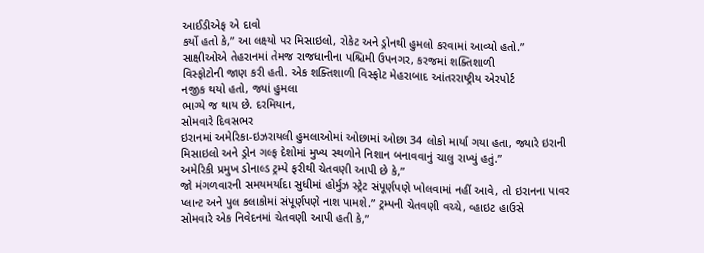આઈડીએફ એ દાવો
કર્યો હતો કે,” આ લક્ષ્યો પર મિસાઇલો, રોકેટ અને ડ્રોનથી હુમલો કરવામાં આવ્યો હતો.”
સાક્ષીઓએ તેહરાનમાં તેમજ રાજધાનીના પશ્ચિમી ઉપનગર, કરજમાં શક્તિશાળી
વિસ્ફોટોની જાણ કરી હતી. એક શક્તિશાળી વિસ્ફોટ મેહરાબાદ આંતરરાષ્ટ્રીય એરપોર્ટ
નજીક થયો હતો, જ્યાં હુમલા
ભાગ્યે જ થાય છે. દરમિયાન,
સોમવારે દિવસભર
ઇરાનમાં અમેરિકા-ઇઝરાયલી હુમલાઓમાં ઓછામાં ઓછા 34 લોકો માર્યા ગયા હતા, જ્યારે ઇરાની
મિસાઇલો અને ડ્રોન ગલ્ફ દેશોમાં મુખ્ય સ્થળોને નિશાન બનાવવાનું ચાલુ રાખ્યું હતું.”
અમેરિકી પ્રમુખ ડોનાલ્ડ ટ્રમ્પે ફરીથી ચેતવણી આપી છે કે,”
જો મંગળવારની સમયમર્યાદા સુધીમાં હોર્મુઝ સ્ટ્રેટ સંપૂર્ણપણે ખોલવામાં નહીં આવે, તો ઇરાનના પાવર
પ્લાન્ટ અને પુલ કલાકોમાં સંપૂર્ણપણે નાશ પામશે.” ટ્રમ્પની ચેતવણી વચ્ચે, વ્હાઇટ હાઉસે
સોમવારે એક નિવેદનમાં ચેતવણી આપી હતી કે,”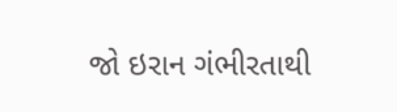જો ઇરાન ગંભીરતાથી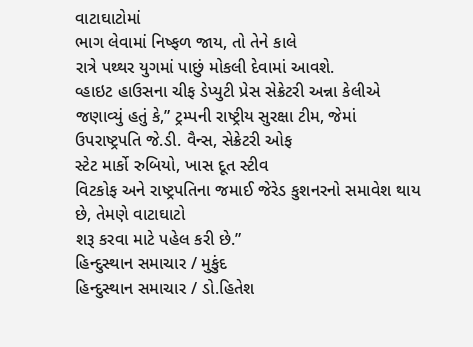વાટાઘાટોમાં
ભાગ લેવામાં નિષ્ફળ જાય, તો તેને કાલે
રાત્રે પથ્થર યુગમાં પાછું મોકલી દેવામાં આવશે.
વ્હાઇટ હાઉસના ચીફ ડેપ્યુટી પ્રેસ સેક્રેટરી અન્ના કેલીએ
જણાવ્યું હતું કે,” ટ્રમ્પની રાષ્ટ્રીય સુરક્ષા ટીમ, જેમાં ઉપરાષ્ટ્રપતિ જે.ડી. વૈન્સ, સેક્રેટરી ઓફ
સ્ટેટ માર્કો રુબિયો, ખાસ દૂત સ્ટીવ
વિટકોફ અને રાષ્ટ્રપતિના જમાઈ જેરેડ કુશનરનો સમાવેશ થાય છે, તેમણે વાટાઘાટો
શરૂ કરવા માટે પહેલ કરી છે.”
હિન્દુસ્થાન સમાચાર / મુકુંદ
હિન્દુસ્થાન સમાચાર / ડો.હિતેશ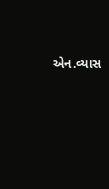એન.વ્યાસ